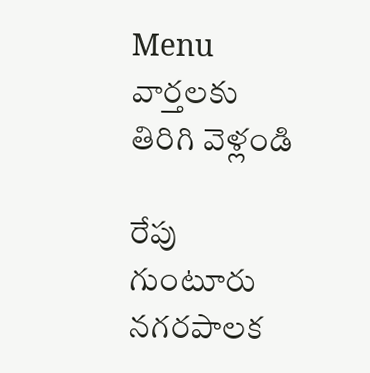Menu
వార్తలకు తిరిగి వెళ్లండి

రేపు గుంటూరు నగరపాలక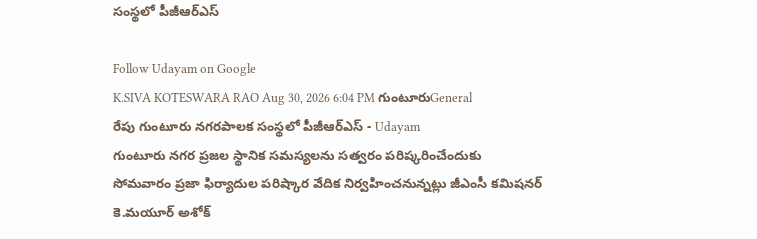సంస్థలో పీజీఆర్ఎస్

Follow Udayam on Google
K.SIVA KOTESWARA RAO Aug 30, 2026 6:04 PM గుంటూరుGeneral
రేపు గుంటూరు నగరపాలక సంస్థలో పీజీఆర్ఎస్ - Udayam
గుంటూరు నగర ప్రజల స్థానిక సమస్యలను సత్వరం పరిష్కరించేందుకు సోమవారం ప్రజా ఫిర్యాదుల పరిష్కార వేదిక నిర్వహించనున్నట్లు జీఎంసీ కమిషనర్‌ కె.మయూర్‌ అశోక్‌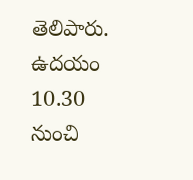తెలిపారు. ఉదయం 10.30 నుంచి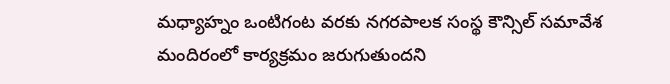మధ్యాహ్నం ఒంటిగంట వరకు నగరపాలక సంస్థ కౌన్సిల్‌ సమావేశ మందిరంలో కార్యక్రమం జరుగుతుందని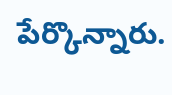పేర్కొన్నారు.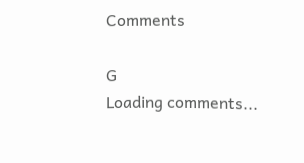Comments

G
Loading comments...